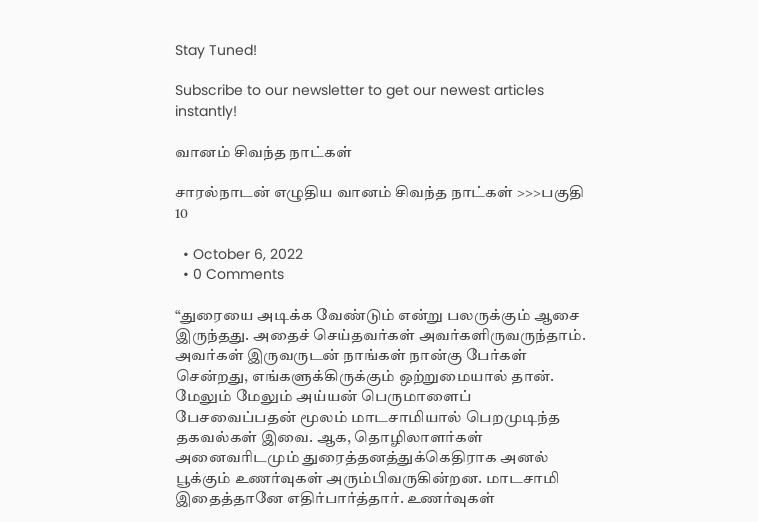Stay Tuned!

Subscribe to our newsletter to get our newest articles instantly!

வானம் சிவந்த நாட்கள்

சாரல்நாடன் எழுதிய வானம் சிவந்த நாட்கள் >>>பகுதி 10

  • October 6, 2022
  • 0 Comments

“துரையை அடிக்க வேண்டும் என்று பலருக்கும் ஆசை இருந்தது. அதைச் செய்தவர்கள் அவர்களிருவருந்தாம். அவர்கள் இருவருடன் நாங்கள் நான்கு பேர்கள் சென்றது, எங்களுக்கிருக்கும் ஒற்றுமையால் தான். மேலும் மேலும் அய்யன் பெருமாளைப் பேசவைப்பதன் மூலம் மாடசாமியால் பெறமுடிந்த தகவல்கள் இவை. ஆக, தொழிலாளர்கள் அனைவரிடமும் துரைத்தனத்துக்கெதிராக அனல் பூக்கும் உணர்வுகள் அரும்பிவருகின்றன. மாடசாமி இதைத்தானே எதிர்பார்த்தார். உணர்வுகள்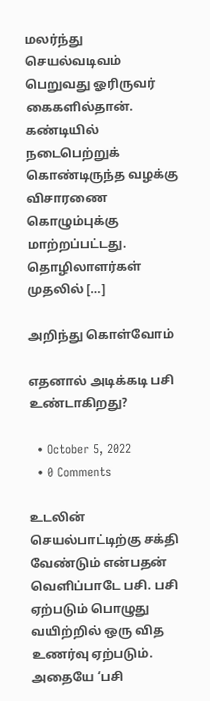மலர்ந்து செயல்வடிவம் பெறுவது ஓரிருவர் கைகளில்தான். கண்டியில் நடைபெற்றுக் கொண்டிருந்த வழக்கு விசாரணை கொழும்புக்கு மாற்றப்பட்டது. தொழிலாளர்கள் முதலில் […]

அறிந்து கொள்வோம்

எதனால் அடிக்கடி பசி உண்டாகிறது?

  • October 5, 2022
  • 0 Comments

உடலின் செயல்பாட்டிற்கு சக்தி வேண்டும் என்பதன் வெளிப்பாடே பசி. பசி ஏற்படும் பொழுது வயிற்றில் ஒரு வித உணர்வு ஏற்படும். அதையே ‘பசி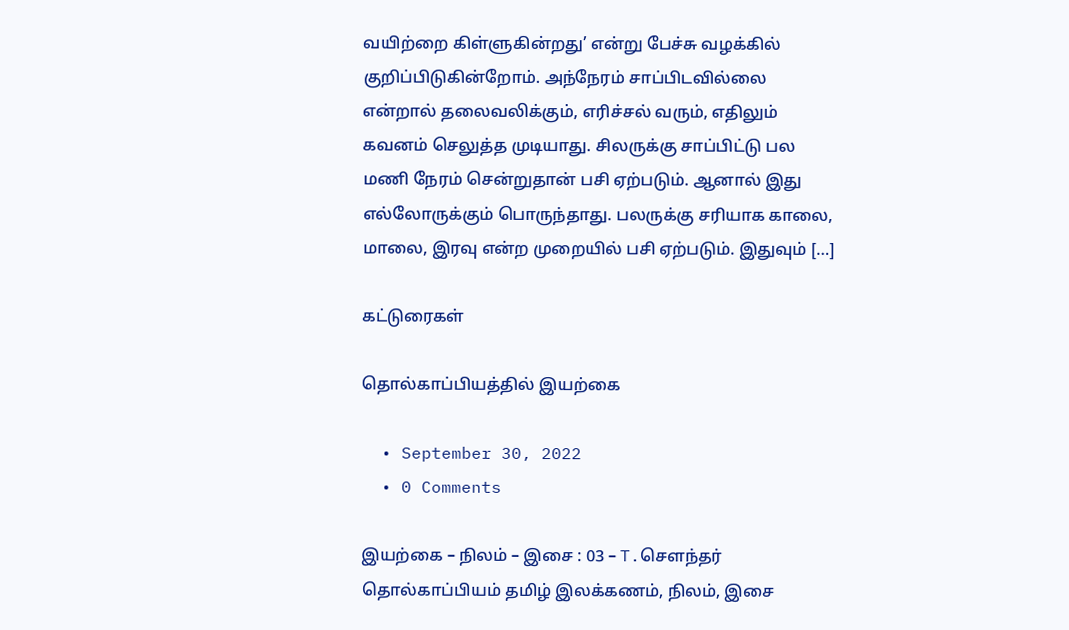வயிற்றை கிள்ளுகின்றது’ என்று பேச்சு வழக்கில் குறிப்பிடுகின்றோம். அந்நேரம் சாப்பிடவில்லை என்றால் தலைவலிக்கும், எரிச்சல் வரும், எதிலும் கவனம் செலுத்த முடியாது. சிலருக்கு சாப்பிட்டு பல மணி நேரம் சென்றுதான் பசி ஏற்படும். ஆனால் இது எல்லோருக்கும் பொருந்தாது. பலருக்கு சரியாக காலை, மாலை, இரவு என்ற முறையில் பசி ஏற்படும். இதுவும் […]

கட்டுரைகள்

தொல்காப்பியத்தில் இயற்கை

  • September 30, 2022
  • 0 Comments

இயற்கை – நிலம் – இசை : 03 – T.சௌந்தர் தொல்காப்பியம் தமிழ் இலக்கணம், நிலம், இசை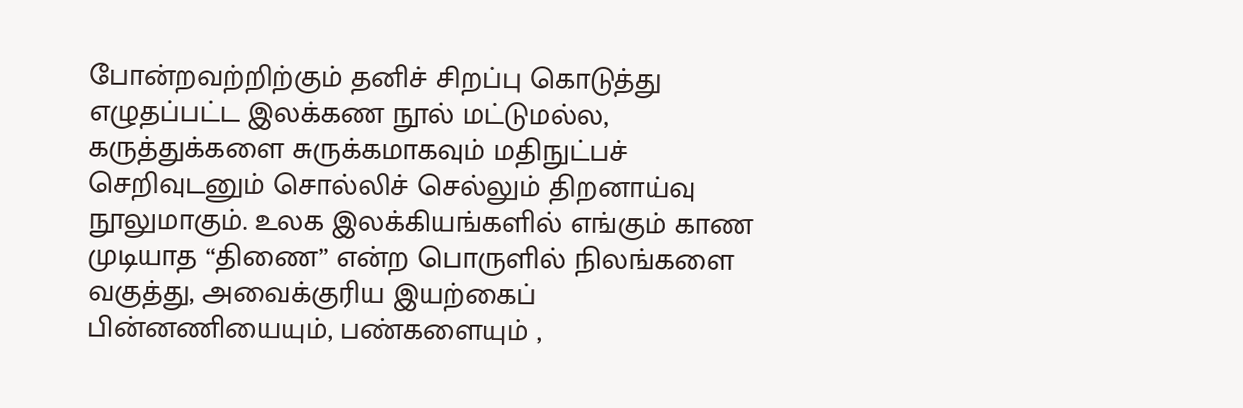போன்றவற்றிற்கும் தனிச் சிறப்பு கொடுத்து எழுதப்பட்ட இலக்கண நூல் மட்டுமல்ல, கருத்துக்களை சுருக்கமாகவும் மதிநுட்பச் செறிவுடனும் சொல்லிச் செல்லும் திறனாய்வு நூலுமாகும். உலக இலக்கியங்களில் எங்கும் காண முடியாத “திணை” என்ற பொருளில் நிலங்களை வகுத்து, அவைக்குரிய இயற்கைப் பின்னணியையும், பண்களையும் ,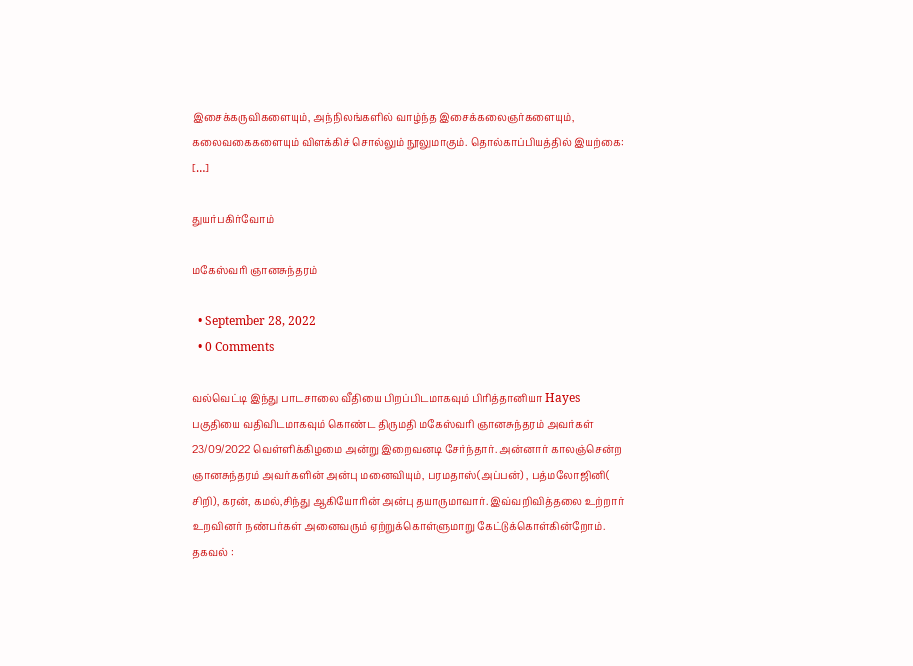இசைக்கருவிகளையும், அந்நிலங்களில் வாழ்ந்த இசைக்கலைஞர்களையும், கலைவகைகளையும் விளக்கிச் சொல்லும் நூலுமாகும். தொல்காப்பியத்தில் இயற்கை: […]

துயர்பகிர்வோம்

மகேஸ்வரி ஞானசுந்தரம்

  • September 28, 2022
  • 0 Comments

வல்வெட்டி இந்து பாடசாலை வீதியை பிறப்பிடமாகவும் பிரித்தானியா Hayes பகுதியை வதிவிடமாகவும் கொண்ட திருமதி மகேஸ்வரி ஞானசுந்தரம் அவர்கள் 23/09/2022 வெள்ளிக்கிழமை அன்று இறைவனடி சேர்ந்தார். அன்னார் காலஞ்சென்ற ஞானசுந்தரம் அவர்களின் அன்பு மனைவியும், பரமதாஸ்(அப்பன்) , பத்மலோஜினி( சிறி), கரன், கமல்,சிந்து ஆகியோரின் அன்பு தயாருமாவார். இவ்வறிவித்தலை உற்றார் உறவினர் நண்பர்கள் அனைவரும் ஏற்றுக்கொள்ளுமாறு கேட்டுக்கொள்கின்றோம். தகவல் :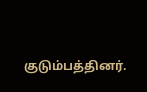குடும்பத்தினர்.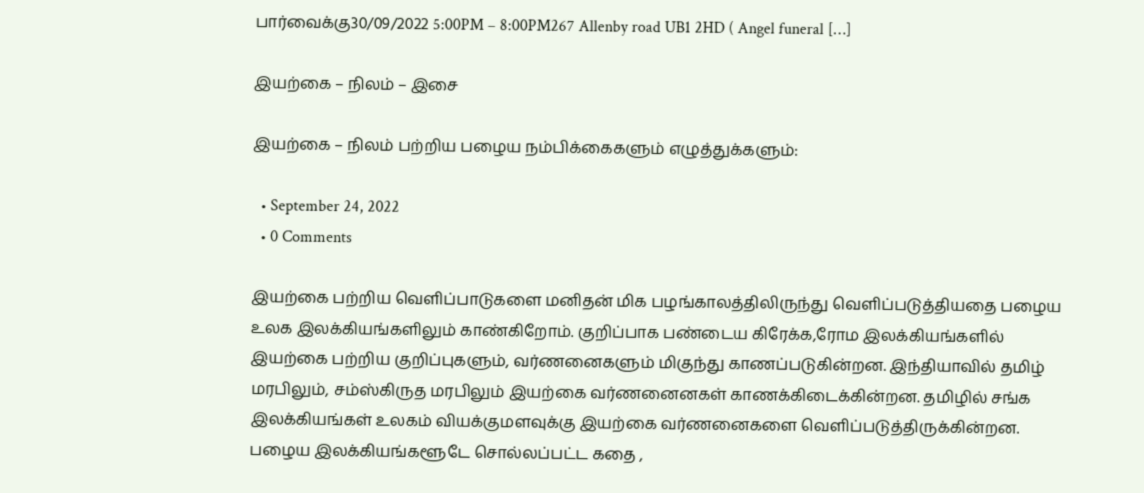பார்வைக்கு30/09/2022 5:00PM – 8:00PM267 Allenby road UB1 2HD ( Angel funeral […]

இயற்கை – நிலம் – இசை

இயற்கை – நிலம் பற்றிய பழைய நம்பிக்கைகளும் எழுத்துக்களும்:

  • September 24, 2022
  • 0 Comments

இயற்கை பற்றிய வெளிப்பாடுகளை மனிதன் மிக பழங்காலத்திலிருந்து வெளிப்படுத்தியதை பழைய உலக இலக்கியங்களிலும் காண்கிறோம். குறிப்பாக பண்டைய கிரேக்க,ரோம இலக்கியங்களில் இயற்கை பற்றிய குறிப்புகளும், வர்ணனைகளும் மிகுந்து காணப்படுகின்றன. இந்தியாவில் தமிழ் மரபிலும், சம்ஸ்கிருத மரபிலும் இயற்கை வர்ணனைனகள் காணக்கிடைக்கின்றன. தமிழில் சங்க இலக்கியங்கள் உலகம் வியக்குமளவுக்கு இயற்கை வர்ணனைகளை வெளிப்படுத்திருக்கின்றன. பழைய இலக்கியங்களூடே சொல்லப்பட்ட கதை ,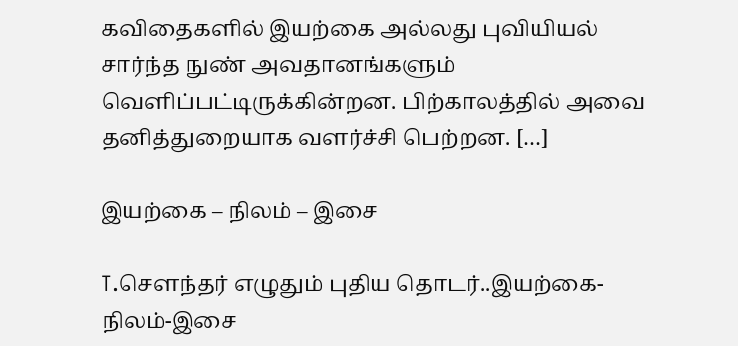கவிதைகளில் இயற்கை அல்லது புவியியல் சார்ந்த நுண் அவதானங்களும் வெளிப்பட்டிருக்கின்றன. பிற்காலத்தில் அவை தனித்துறையாக வளர்ச்சி பெற்றன. […]

இயற்கை – நிலம் – இசை

T.சௌந்தர் எழுதும் புதிய தொடர்..இயற்கை-நிலம்-இசை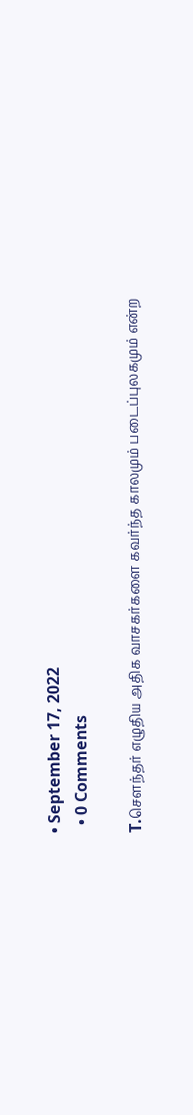• September 17, 2022
  • 0 Comments

T.சௌந்தர் எழுதிய அதிக வாசகர்களை கவர்ந்த காலமும் படைப்புலகமும் என்ற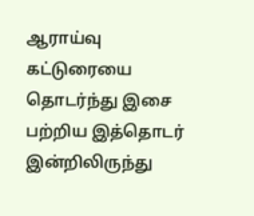ஆராய்வு கட்டுரையை தொடர்ந்து இசை பற்றிய இத்தொடர் இன்றிலிருந்து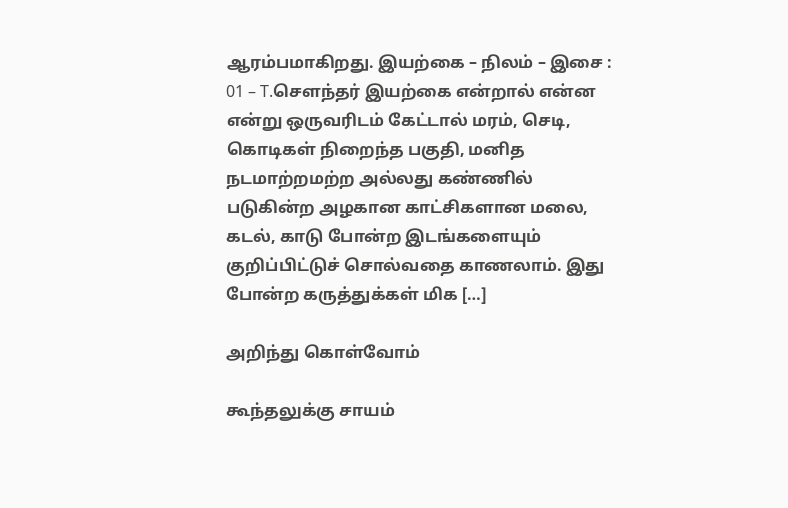ஆரம்பமாகிறது. இயற்கை – நிலம் – இசை : 01 – T.சௌந்தர் இயற்கை என்றால் என்ன என்று ஒருவரிடம் கேட்டால் மரம், செடி, கொடிகள் நிறைந்த பகுதி, மனித நடமாற்றமற்ற அல்லது கண்ணில் படுகின்ற அழகான காட்சிகளான மலை, கடல், காடு போன்ற இடங்களையும் குறிப்பிட்டுச் சொல்வதை காணலாம். இது போன்ற கருத்துக்கள் மிக […]

அறிந்து கொள்வோம்

கூந்தலுக்கு சாயம்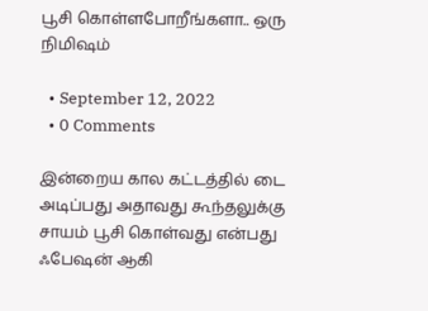பூசி கொள்ளபோறீங்களா.. ஒரு நிமிஷம்

  • September 12, 2022
  • 0 Comments

இன்றைய கால கட்டத்தில் டை அடிப்பது அதாவது கூந்தலுக்கு சாயம் பூசி கொள்வது என்பது ஃபேஷன் ஆகி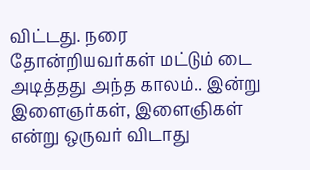விட்டது. நரை தோன்றியவர்கள் மட்டும் டை அடித்தது அந்த காலம்.. இன்று இளைஞர்கள், இளைஞிகள் என்று ஒருவர் விடாது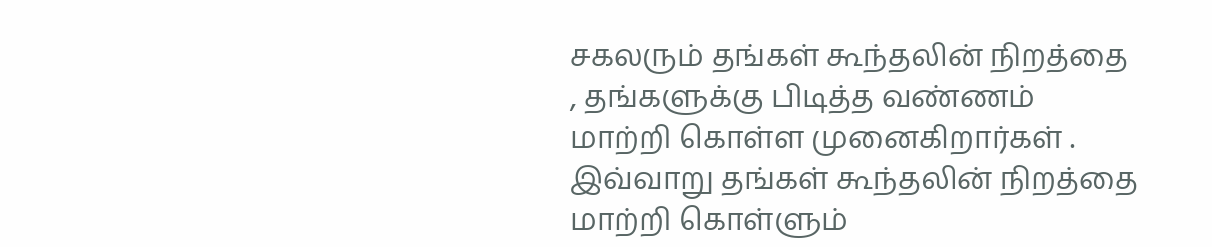சகலரும் தங்கள் கூந்தலின் நிறத்தை , தங்களுக்கு பிடித்த வண்ணம் மாற்றி கொள்ள முனைகிறார்கள் . இவ்வாறு தங்கள் கூந்தலின் நிறத்தை மாற்றி கொள்ளும்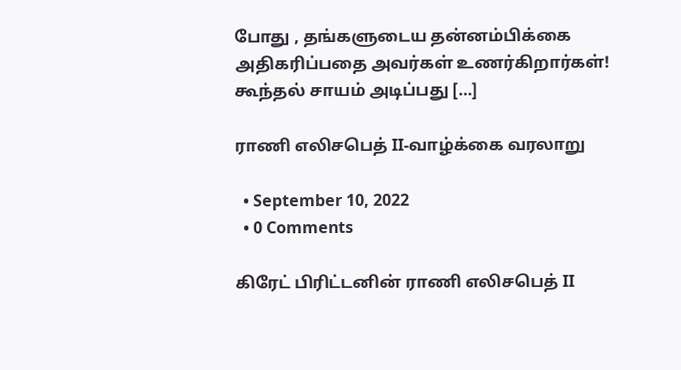போது , தங்களுடைய தன்னம்பிக்கை அதிகரிப்பதை அவர்கள் உணர்கிறார்கள்! கூந்தல் சாயம் அடிப்பது […]

ராணி எலிசபெத் II-வாழ்க்கை வரலாறு

  • September 10, 2022
  • 0 Comments

கிரேட் பிரிட்டனின் ராணி எலிசபெத் II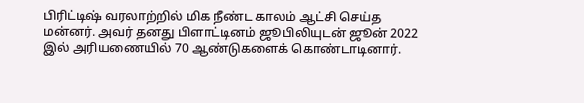பிரிட்டிஷ் வரலாற்றில் மிக நீண்ட காலம் ஆட்சி செய்த மன்னர். அவர் தனது பிளாட்டினம் ஜூபிலியுடன் ஜூன் 2022 இல் அரியணையில் 70 ஆண்டுகளைக் கொண்டாடினார்.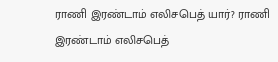ராணி இரண்டாம் எலிசபெத் யார்? ராணி இரண்டாம் எலிசபெத்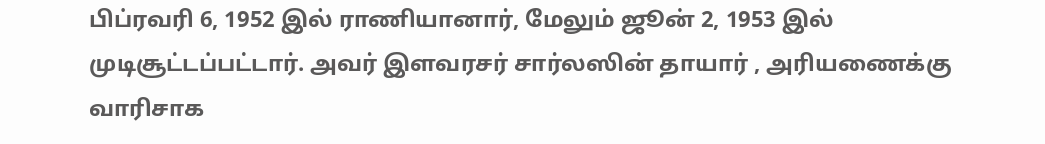பிப்ரவரி 6, 1952 இல் ராணியானார், மேலும் ஜூன் 2, 1953 இல் முடிசூட்டப்பட்டார். அவர் இளவரசர் சார்லஸின் தாயார் , அரியணைக்கு வாரிசாக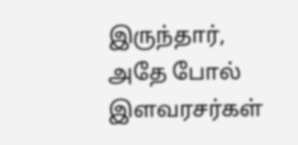இருந்தார், அதே போல் இளவரசர்கள்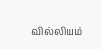வில்லியம்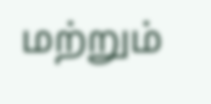மற்றும்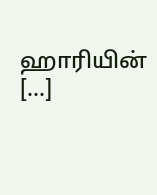ஹாரியின் […]